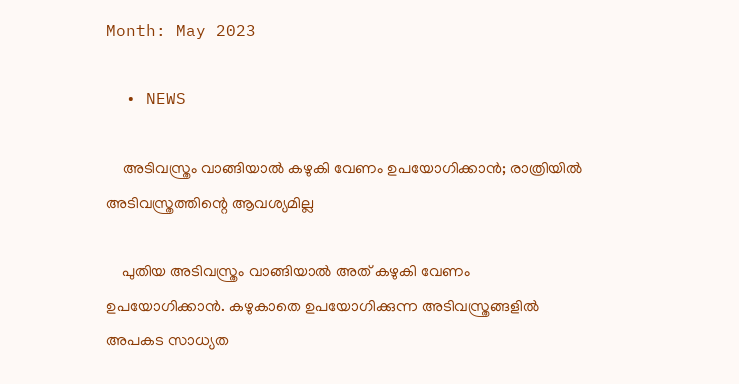Month: May 2023

  • NEWS

    അടിവസ്ത്രം വാങ്ങിയാല്‍ കഴുകി വേണം ഉപയോഗിക്കാൻ; രാത്രിയിൽ അടിവസ്ത്രത്തിന്റെ ആവശ്യമില്ല

    പുതിയ അടിവസ്ത്രം വാങ്ങിയാല്‍ അത് കഴുകി വേണം ഉപയോഗിക്കാന്‍. കഴുകാതെ ഉപയോഗിക്കുന്ന അടിവസ്ത്രങ്ങളില്‍ അപകട സാധ്യത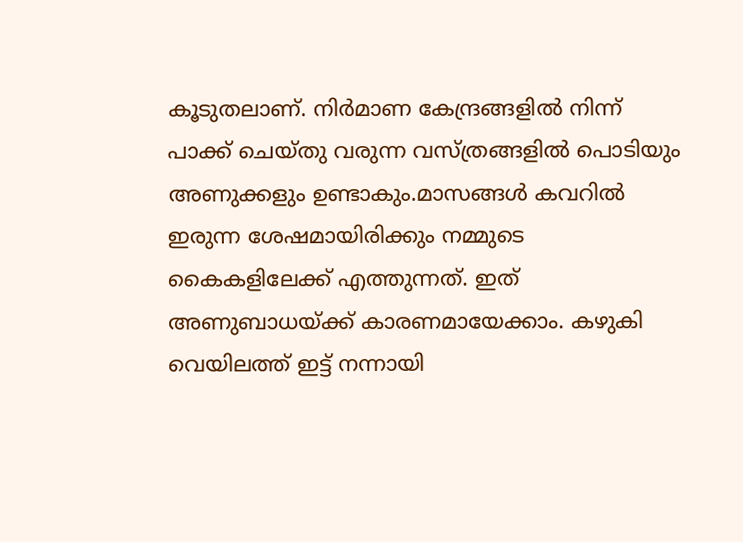കൂടുതലാണ്. നിര്‍മാണ കേന്ദ്രങ്ങളില്‍ നിന്ന് പാക്ക് ചെയ്തു വരുന്ന വസ്ത്രങ്ങളില്‍ പൊടിയും അണുക്കളും ഉണ്ടാകും.മാസങ്ങള്‍ കവറില്‍ ഇരുന്ന ശേഷമായിരിക്കും നമ്മുടെ കൈകളിലേക്ക് എത്തുന്നത്. ഇത് അണുബാധയ്ക്ക് കാരണമായേക്കാം. കഴുകി വെയിലത്ത് ഇട്ട് നന്നായി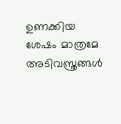ഉണക്കിയ ശേഷം മാത്രമേ അടിവസ്ത്രങ്ങള്‍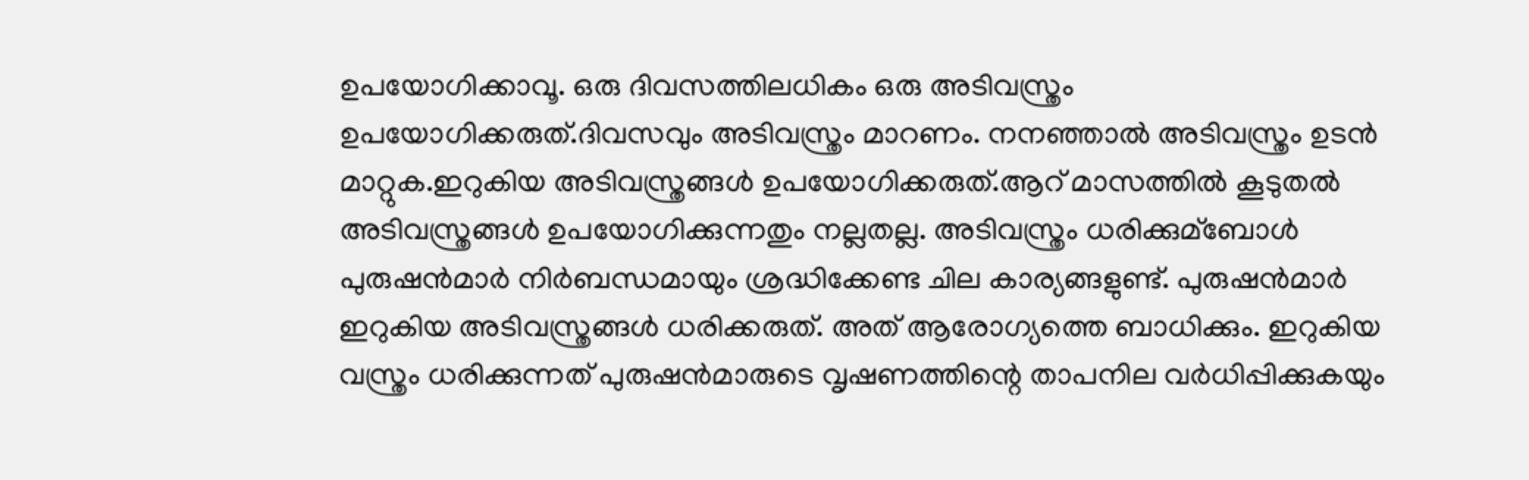ഉപയോഗിക്കാവൂ. ഒരു ദിവസത്തിലധികം ഒരു അടിവസ്ത്രം ഉപയോഗിക്കരുത്.ദിവസവും അടിവസ്ത്രം മാറണം. നനഞ്ഞാല്‍ അടിവസ്ത്രം ഉടന്‍ മാറ്റുക.ഇറുകിയ അടിവസ്ത്രങ്ങള്‍ ഉപയോഗിക്കരുത്.ആറ് മാസത്തില്‍ കൂടുതൽ അടിവസ്ത്രങ്ങള്‍ ഉപയോഗിക്കുന്നതും നല്ലതല്ല. അടിവസ്ത്രം ധരിക്കുമ്ബോള്‍ പുരുഷന്‍മാര്‍ നിര്‍ബന്ധമായും ശ്രദ്ധിക്കേണ്ട ചില കാര്യങ്ങളുണ്ട്. പുരുഷന്‍മാര്‍ ഇറുകിയ അടിവസ്ത്രങ്ങള്‍ ധരിക്കരുത്. അത് ആരോഗ്യത്തെ ബാധിക്കും. ഇറുകിയ വസ്ത്രം ധരിക്കുന്നത് പുരുഷന്‍മാരുടെ വൃഷണത്തിന്റെ താപനില വര്‍ധിപ്പിക്കുകയും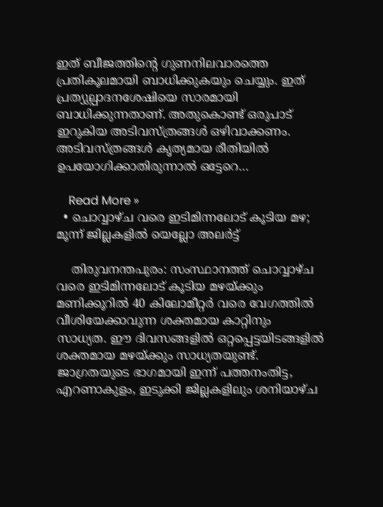ഇത് ബീജത്തിന്റെ ഗുണനിലവാരത്തെ പ്രതികൂലമായി ബാധിക്കുകയും ചെയ്യും. ഇത് പ്രത്യുല്പാദനശേഷിയെ സാരമായി ബാധിക്കുന്നതാണ്. അതുകൊണ്ട് ഒരുപാട് ഇറുകിയ അടിവസ്ത്രങ്ങള്‍ ഒഴിവാക്കണം. അടിവസ്ത്രങ്ങള്‍ കൃത്യമായ രീതിയില്‍ ഉപയോഗിക്കാതിരുന്നാല്‍ ഒട്ടേറെ…

    Read More »
  • ചൊവ്വാഴ്ച വരെ ഇടിമിന്നലോട് കൂടിയ മഴ; മൂന്ന് ജില്ലകളില്‍ യെല്ലോ അലര്‍ട്ട്

    തിരുവനന്തപുരം: സംസ്ഥാനത്ത് ചൊവ്വാഴ്ച വരെ ഇടിമിന്നലോട് കൂടിയ മഴയ്ക്കും മണിക്കൂറില്‍ 40 കിലോമീറ്റര്‍ വരെ വേഗത്തില്‍ വീശിയേക്കാവുന്ന ശക്തമായ കാറ്റിനും സാധ്യത. ഈ ദിവസങ്ങളില്‍ ഒറ്റപ്പെട്ടയിടങ്ങളില്‍ ശക്തമായ മഴയ്ക്കും സാധ്യതയുണ്ട്. ജാഗ്രതയുടെ ഭാഗമായി ഇന്ന് പത്തനംതിട്ട, എറണാകുളം, ഇടുക്കി ജില്ലകളിലും ശനിയാഴ്ച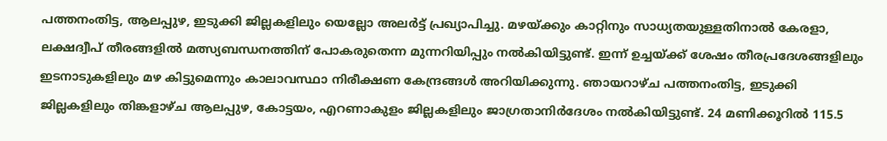പത്തനംതിട്ട, ആലപ്പുഴ, ഇടുക്കി ജില്ലകളിലും യെല്ലോ അലര്‍ട്ട് പ്രഖ്യാപിച്ചു. മഴയ്ക്കും കാറ്റിനും സാധ്യതയുള്ളതിനാല്‍ കേരളാ, ലക്ഷദ്വീപ് തീരങ്ങളില്‍ മത്സ്യബന്ധനത്തിന് പോകരുതെന്ന മുന്നറിയിപ്പും നല്‍കിയിട്ടുണ്ട്. ഇന്ന് ഉച്ചയ്ക്ക് ശേഷം തീരപ്രദേശങ്ങളിലും ഇടനാടുകളിലും മഴ കിട്ടുമെന്നും കാലാവസ്ഥാ നിരീക്ഷണ കേന്ദ്രങ്ങള്‍ അറിയിക്കുന്നു. ഞായറാഴ്ച പത്തനംതിട്ട, ഇടുക്കി ജില്ലകളിലും തിങ്കളാഴ്ച ആലപ്പുഴ, കോട്ടയം, എറണാകുളം ജില്ലകളിലും ജാഗ്രതാനിര്‍ദേശം നല്‍കിയിട്ടുണ്ട്. 24 മണിക്കൂറില്‍ 115.5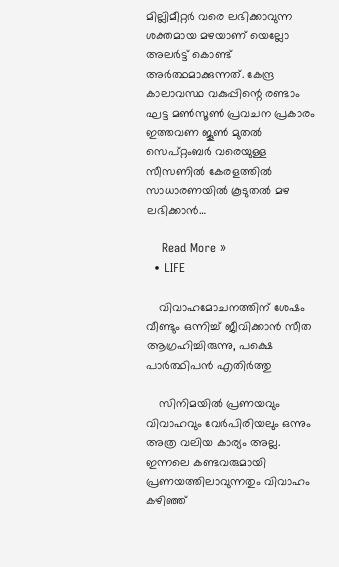മില്ലിമീറ്റര്‍ വരെ ലഭിക്കാവുന്ന ശക്തമായ മഴയാണ് യെല്ലോ അലര്‍ട്ട് കൊണ്ട് അര്‍ത്ഥമാക്കുന്നത്. കേന്ദ്ര കാലാവസ്ഥ വകുപ്പിന്റെ രണ്ടാം ഘട്ട മണ്‍സൂണ്‍ പ്രവചന പ്രകാരം ഇത്തവണ ജൂണ്‍ മുതല്‍ സെപ്റ്റംബര്‍ വരെയുള്ള സീസണില്‍ കേരളത്തില്‍ സാധാരണയില്‍ കൂടുതല്‍ മഴ ലഭിക്കാന്‍…

    Read More »
  • LIFE

    വിവാഹമോചനത്തിന് ശേഷം വീണ്ടും ഒന്നിച്ച് ജീവിക്കാന്‍ സീത ആഗ്രഹിച്ചിരുന്നു, പക്ഷെ പാര്‍ത്ഥിപന്‍ എതിര്‍ത്തു

    സിനിമയില്‍ പ്രണയവും വിവാഹവും വേര്‍പിരിയലും ഒന്നും അത്ര വലിയ കാര്യം അല്ല. ഇന്നലെ കണ്ടവരുമായി പ്രണയത്തിലാവുന്നതും വിവാഹം കഴിഞ്ഞ്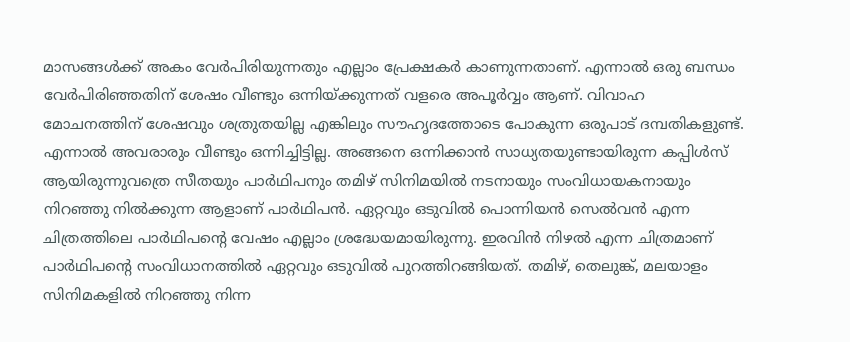മാസങ്ങള്‍ക്ക് അകം വേര്‍പിരിയുന്നതും എല്ലാം പ്രേക്ഷകര്‍ കാണുന്നതാണ്. എന്നാല്‍ ഒരു ബന്ധം വേര്‍പിരിഞ്ഞതിന് ശേഷം വീണ്ടും ഒന്നിയ്ക്കുന്നത് വളരെ അപൂര്‍വ്വം ആണ്. വിവാഹ മോചനത്തിന് ശേഷവും ശത്രുതയില്ല എങ്കിലും സൗഹൃദത്തോടെ പോകുന്ന ഒരുപാട് ദമ്പതികളുണ്ട്. എന്നാല്‍ അവരാരും വീണ്ടും ഒന്നിച്ചിട്ടില്ല. അങ്ങനെ ഒന്നിക്കാന്‍ സാധ്യതയുണ്ടായിരുന്ന കപ്പിള്‍സ് ആയിരുന്നുവത്രെ സീതയും പാര്‍ഥിപനും തമിഴ് സിനിമയില്‍ നടനായും സംവിധായകനായും നിറഞ്ഞു നില്‍ക്കുന്ന ആളാണ് പാര്‍ഥിപന്‍. ഏറ്റവും ഒടുവില്‍ പൊന്നിയന്‍ സെല്‍വന്‍ എന്ന ചിത്രത്തിലെ പാര്‍ഥിപന്റെ വേഷം എല്ലാം ശ്രദ്ധേയമായിരുന്നു. ഇരവിന്‍ നിഴല്‍ എന്ന ചിത്രമാണ് പാര്‍ഥിപന്റെ സംവിധാനത്തില്‍ ഏറ്റവും ഒടുവില്‍ പുറത്തിറങ്ങിയത്. തമിഴ്, തെലുങ്ക്, മലയാളം സിനിമകളില്‍ നിറഞ്ഞു നിന്ന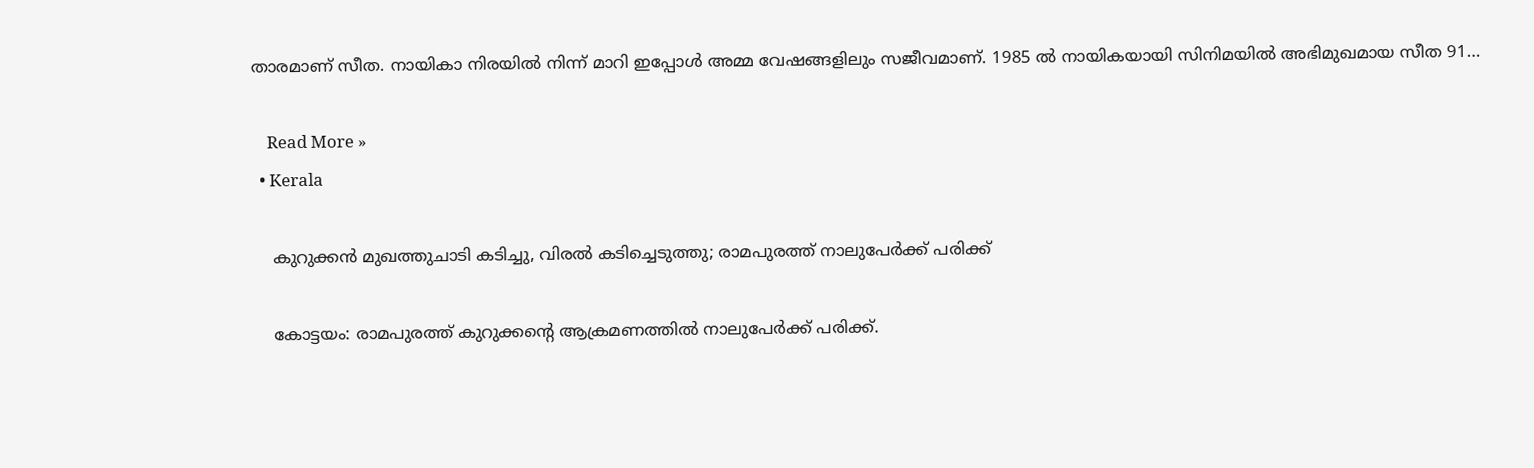താരമാണ് സീത. നായികാ നിരയില്‍ നിന്ന് മാറി ഇപ്പോള്‍ അമ്മ വേഷങ്ങളിലും സജീവമാണ്. 1985 ല്‍ നായികയായി സിനിമയില്‍ അഭിമുഖമായ സീത 91…

    Read More »
  • Kerala

    കുറുക്കന്‍ മുഖത്തുചാടി കടിച്ചു, വിരല്‍ കടിച്ചെടുത്തു; രാമപുരത്ത് നാലുപേര്‍ക്ക് പരിക്ക്

    കോട്ടയം: രാമപുരത്ത് കുറുക്കന്റെ ആക്രമണത്തില്‍ നാലുപേര്‍ക്ക് പരിക്ക്.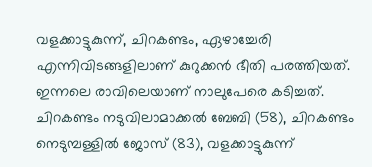വളക്കാട്ടുകുന്ന്, ചിറകണ്ടം, ഏഴാച്ചേരി എന്നിവിടങ്ങളിലാണ് കുറുക്കന്‍ ഭീതി പരത്തിയത്. ഇന്നലെ രാവിലെയാണ് നാലുപേരെ കടിച്ചത്. ചിറകണ്ടം നടുവിലാമാക്കല്‍ ബേബി (58), ചിറകണ്ടം നെടുമ്പള്ളില്‍ ജോസ് (83), വളക്കാട്ടുകുന്ന്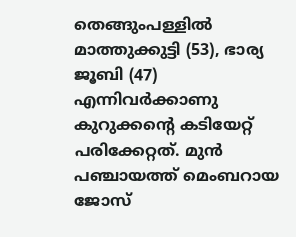തെങ്ങുംപള്ളില്‍ മാത്തുക്കുട്ടി (53), ഭാര്യ ജൂബി (47) എന്നിവര്‍ക്കാണു കുറുക്കന്റെ കടിയേറ്റ് പരിക്കേറ്റത്. മുന്‍ പഞ്ചായത്ത് മെംബറായ ജോസ്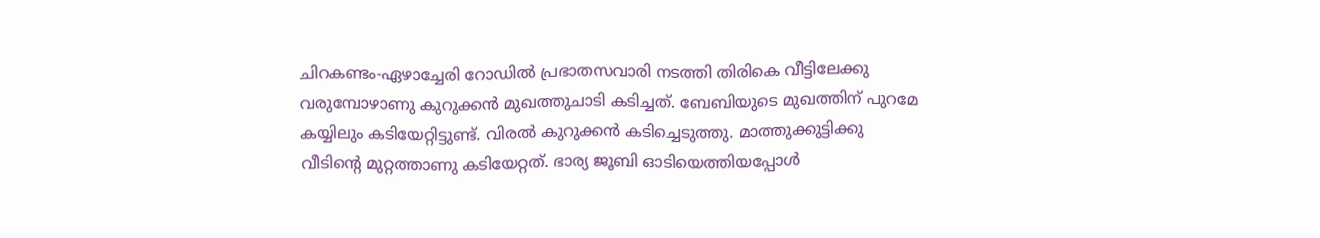ചിറകണ്ടം-ഏഴാച്ചേരി റോഡില്‍ പ്രഭാതസവാരി നടത്തി തിരികെ വീട്ടിലേക്കു വരുമ്പോഴാണു കുറുക്കന്‍ മുഖത്തുചാടി കടിച്ചത്. ബേബിയുടെ മുഖത്തിന് പുറമേ കയ്യിലും കടിയേറ്റിട്ടുണ്ട്. വിരല്‍ കുറുക്കന്‍ കടിച്ചെടുത്തു. മാത്തുക്കുട്ടിക്കു വീടിന്റെ മുറ്റത്താണു കടിയേറ്റത്. ഭാര്യ ജൂബി ഓടിയെത്തിയപ്പോള്‍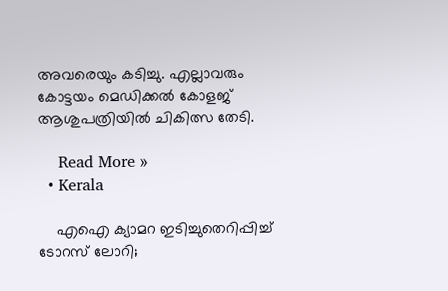അവരെയും കടിച്ചു. എല്ലാവരും കോട്ടയം മെഡിക്കല്‍ കോളജ് ആശുപത്രിയില്‍ ചികിത്സ തേടി.

    Read More »
  • Kerala

    എഐ ക്യാമറ ഇടിച്ചുതെറിപ്പിച്ച് ടോറസ് ലോറി;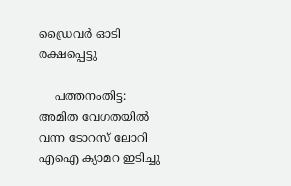ഡ്രൈവർ ഓടി രക്ഷപ്പെട്ടു

    പത്തനംതിട്ട: അമിത വേഗതയിൽ വന്ന ടോറസ് ലോറി എഐ ക്യാമറ ഇടിച്ചു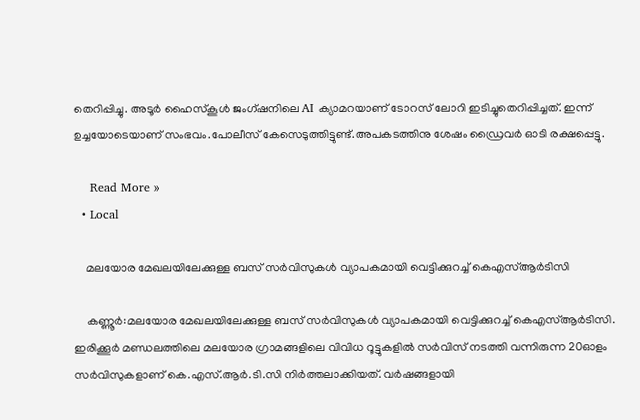തെറിപ്പിച്ചു. അടൂർ ഹൈസ്‌കൂൾ ജംഗ്ഷനിലെ AI ക്യാമറയാണ് ടോറസ് ലോറി ഇടിച്ചുതെറിപ്പിച്ചത്. ഇന്ന് ഉച്ചയോടെയാണ് സംഭവം.പോലീസ് കേസെടുത്തിട്ടുണ്ട്.അപകടത്തിനു ശേഷം ഡ്രൈവർ ഓടി രക്ഷപ്പെട്ടു.

    Read More »
  • Local

    മലയോര മേഖലയിലേക്കുള്ള ബസ് സര്‍വിസുകള്‍ വ്യാപകമായി വെട്ടിക്കുറച്ച് കെഎസ്ആർടിസി

    കണ്ണൂർ:മലയോര മേഖലയിലേക്കുള്ള ബസ് സര്‍വിസുകള്‍ വ്യാപകമായി വെട്ടിക്കുറച്ച് കെഎസ്ആർടിസി. ഇരിക്കൂര്‍ മണ്ഡലത്തിലെ മലയോര ഗ്രാമങ്ങളിലെ വിവിധ റൂട്ടുകളില്‍ സര്‍വിസ് നടത്തി വന്നിരുന്ന 20ഓളം സര്‍വിസുകളാണ് കെ.എസ്.ആര്‍.ടി.സി നിര്‍ത്തലാക്കിയത്. വര്‍ഷങ്ങളായി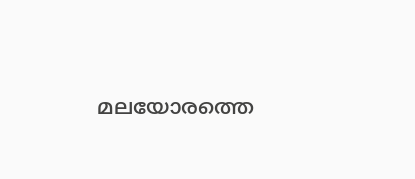മലയോരത്തെ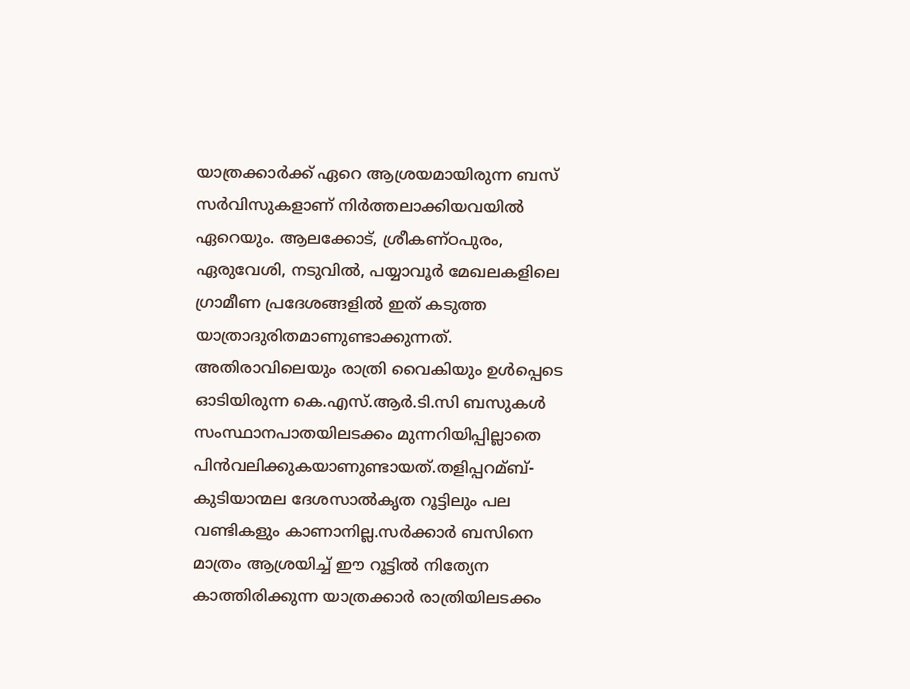യാത്രക്കാര്‍ക്ക് ഏറെ ആശ്രയമായിരുന്ന ബസ് സര്‍വിസുകളാണ് നിര്‍ത്തലാക്കിയവയില്‍ ഏറെയും. ആലക്കോട്, ശ്രീകണ്ഠപുരം, ഏരുവേശി, നടുവില്‍, പയ്യാവൂര്‍ മേഖലകളിലെ ഗ്രാമീണ പ്രദേശങ്ങളില്‍ ഇത് കടുത്ത യാത്രാദുരിതമാണുണ്ടാക്കുന്നത്. അതിരാവിലെയും രാത്രി വൈകിയും ഉള്‍പ്പെടെ ഓടിയിരുന്ന കെ.എസ്.ആര്‍.ടി.സി ബസുകള്‍ സംസ്ഥാനപാതയിലടക്കം മുന്നറിയിപ്പില്ലാതെ പിൻവലിക്കുകയാണുണ്ടായത്.തളിപ്പറമ്ബ്-കുടിയാന്മല ദേശസാല്‍കൃത റൂട്ടിലും പല വണ്ടികളും കാണാനില്ല.സര്‍ക്കാര്‍ ബസിനെ മാത്രം ആശ്രയിച്ച്‌ ഈ റൂട്ടില്‍ നിത്യേന കാത്തിരിക്കുന്ന യാത്രക്കാര്‍ രാത്രിയിലടക്കം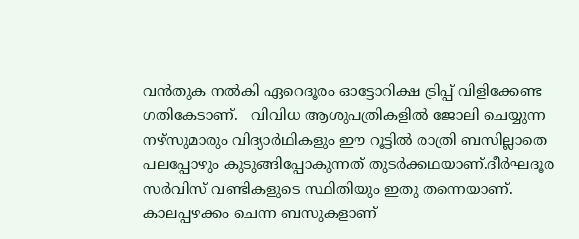വൻതുക നല്‍കി ഏറെദൂരം ഓട്ടോറിക്ഷ ട്രിപ്പ് വിളിക്കേണ്ട ഗതികേടാണ്.   വിവിധ ആശുപത്രികളില്‍ ജോലി ചെയ്യുന്ന നഴ്സുമാരും വിദ്യാര്‍ഥികളും ഈ റൂട്ടില്‍ രാത്രി ബസില്ലാതെ പലപ്പോഴും കുടുങ്ങിപ്പോകുന്നത് തുടര്‍ക്കഥയാണ്.ദീര്‍ഘദൂര സര്‍വിസ് വണ്ടികളുടെ സ്ഥിതിയും ഇതു തന്നെയാണ്. കാലപ്പഴക്കം ചെന്ന ബസുകളാണ്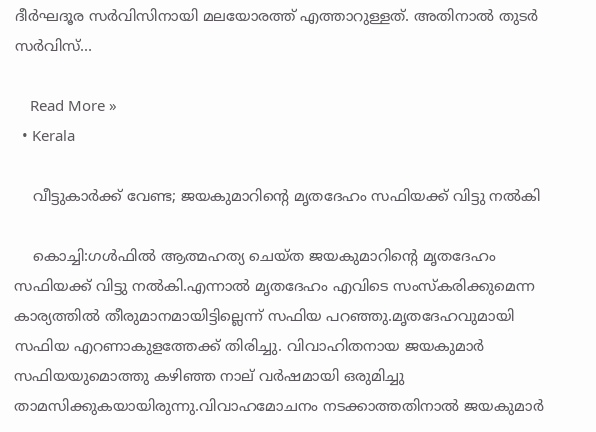ദീര്‍ഘദൂര സര്‍വിസിനായി മലയോരത്ത് എത്താറുള്ളത്. അതിനാല്‍ തുടര്‍ സര്‍വിസ്…

    Read More »
  • Kerala

    വീട്ടുകാർക്ക് വേണ്ട; ജയകുമാറിന്റെ മൃതദേഹം സഫിയക്ക് വിട്ടു നല്‍കി

    കൊച്ചി:ഗള്‍ഫില്‍ ആത്മഹത്യ ചെയ്ത ജയകുമാറിന്റെ മൃതദേഹം സഫിയക്ക് വിട്ടു നല്‍കി.എന്നാൽ മൃതദേഹം എവിടെ സംസ്‌കരിക്കുമെന്ന കാര്യത്തില്‍ തീരുമാനമായിട്ടില്ലെന്ന് സഫിയ പറഞ്ഞു.മൃതദേഹവുമായി സഫിയ എറണാകുളത്തേക്ക് തിരിച്ചു. വിവാഹിതനായ ജയകുമാര്‍ സഫിയയുമൊത്തു കഴിഞ്ഞ നാല് വര്‍ഷമായി ഒരുമിച്ചു താമസിക്കുകയായിരുന്നു.വിവാഹമോചനം നടക്കാത്തതിനാല്‍ ജയകുമാര്‍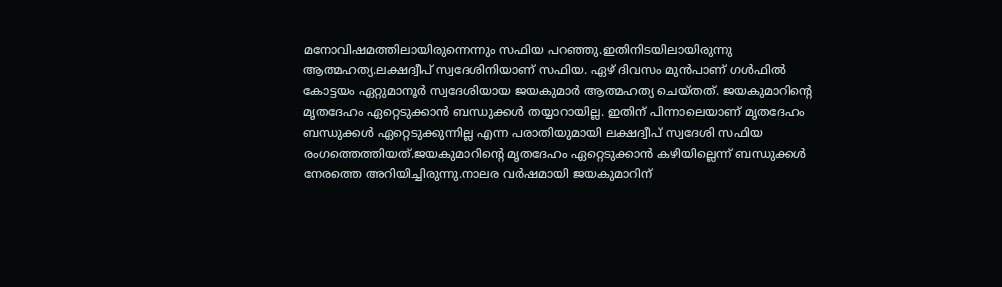മനോവിഷമത്തിലായിരുന്നെന്നും സഫിയ പറഞ്ഞു.ഇതിനിടയിലായിരുന്നു ആത്മഹത്യ.ലക്ഷദ്വീപ് സ്വദേശിനിയാണ് സഫിയ. ഏഴ് ദിവസം മുന്‍പാണ് ഗള്‍ഫില്‍ കോട്ടയം ഏറ്റുമാനൂര്‍ സ്വദേശിയായ ജയകുമാര്‍ ആത്മഹത്യ ചെയ്തത്. ജയകുമാറിന്റെ മൃതദേഹം ഏറ്റെടുക്കാന്‍ ബന്ധുക്കള്‍ തയ്യാറായില്ല. ഇതിന് പിന്നാലെയാണ് മൃതദേഹം ബന്ധുക്കള്‍ ഏറ്റെടുക്കുന്നില്ല എന്ന പരാതിയുമായി ലക്ഷദ്വീപ് സ്വദേശി സഫിയ രംഗത്തെത്തിയത്.ജയകുമാറിന്റെ മൃതദേഹം ഏറ്റെടുക്കാന്‍ കഴിയില്ലെന്ന് ബന്ധുക്കള്‍ നേരത്തെ അറിയിച്ചിരുന്നു.നാലര വര്‍ഷമായി ജയകുമാറിന്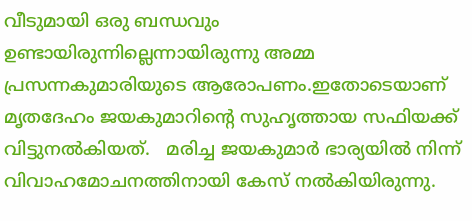വീടുമായി ഒരു ബന്ധവും ഉണ്ടായിരുന്നില്ലെന്നായിരുന്നു അമ്മ പ്രസന്നകുമാരിയുടെ ആരോപണം.ഇതോടെയാണ് മൃതദേഹം ജയകുമാറിന്റെ സുഹൃത്തായ സഫിയക്ക് വിട്ടുനല്‍കിയത്.   മരിച്ച ജയകുമാര്‍ ഭാര്യയില്‍ നിന്ന് വിവാഹമോചനത്തിനായി കേസ് നല്‍കിയിരുന്നു.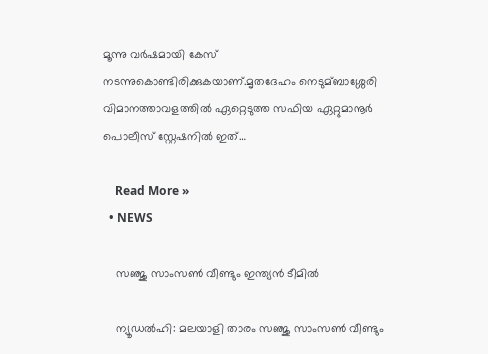മൂന്നു വര്‍ഷമായി കേസ് നടന്നുകൊണ്ടിരിക്കുകയാണ്.മൃതദേഹം നെടുമ്ബാശ്ശേരി വിമാനത്താവളത്തില്‍ ഏറ്റെടുത്ത സഫിയ ഏറ്റുമാനൂര്‍ പൊലീസ് സ്റ്റേഷനില്‍ ഇത്…

    Read More »
  • NEWS

    സഞ്ജു സാംസൺ വീണ്ടും ഇന്ത്യൻ ടീമിൽ

    ന്യൂഡൽഹി: മലയാളി താരം സഞ്ജു സാംസൺ വീണ്ടും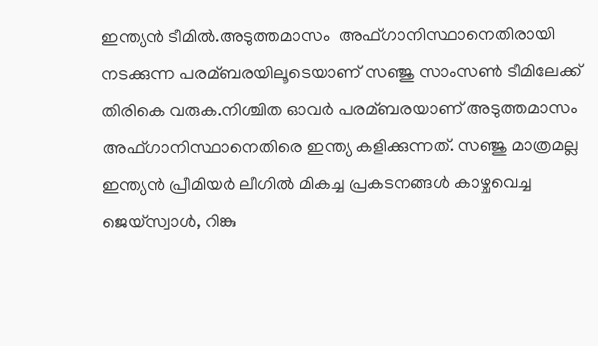ഇന്ത്യൻ ടീമിൽ.അടുത്തമാസം  അഫ്ഗാനിസ്ഥാനെതിരായി നടക്കുന്ന പരമ്ബരയിലൂടെയാണ് സഞ്ജു സാംസണ്‍ ടീമിലേക്ക് തിരികെ വരുക.നിശ്ചിത ഓവര്‍ പരമ്ബരയാണ് അടുത്തമാസം അഫ്ഗാനിസ്ഥാനെതിരെ ഇന്ത്യ കളിക്കുന്നത്. സഞ്ജു മാത്രമല്ല ഇന്ത്യൻ പ്രീമിയര്‍ ലീഗില്‍ മികച്ച പ്രകടനങ്ങള്‍ കാഴ്ചവെച്ച ജെയ്‌സ്വാള്‍, റിങ്കു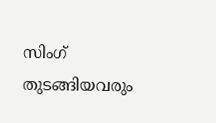സിംഗ് തുടങ്ങിയവരും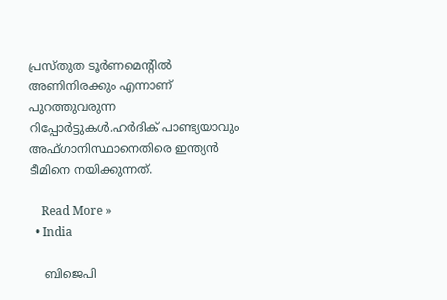പ്രസ്തുത ടൂര്‍ണമെന്റില്‍ അണിനിരക്കും എന്നാണ് പുറത്തുവരുന്ന റിപ്പോര്‍ട്ടുകള്‍.ഹര്‍ദിക് പാണ്ട്യയാവും അഫ്ഗാനിസ്ഥാനെതിരെ ഇന്ത്യൻ ടീമിനെ നയിക്കുന്നത്.

    Read More »
  • India

    ബിജെപി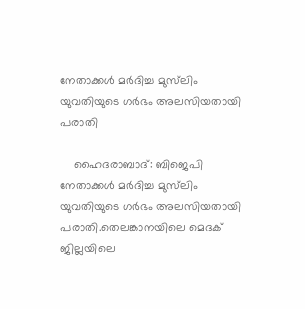നേതാക്കള്‍ മര്‍ദിച്ച മുസ്‌ലിം യുവതിയുടെ ഗര്‍ഭം അലസിയതായി പരാതി

    ഹൈദരാബാദ്: ബിജെപി നേതാക്കള്‍ മര്‍ദിച്ച മുസ്‌ലിം യുവതിയുടെ ഗര്‍ഭം അലസിയതായി പരാതി.തെലങ്കാനയിലെ മെദക് ജില്ലയിലെ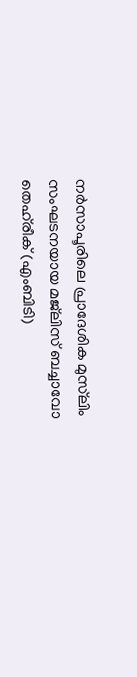നര്‍സാപൂരിലെ പ്രാദേശിക മുസ്‌ലിം സംഘടനയായ മജ്‌ലിസ് ബച്ചാവോ തെഹ്‌രീക് (എംബിടി)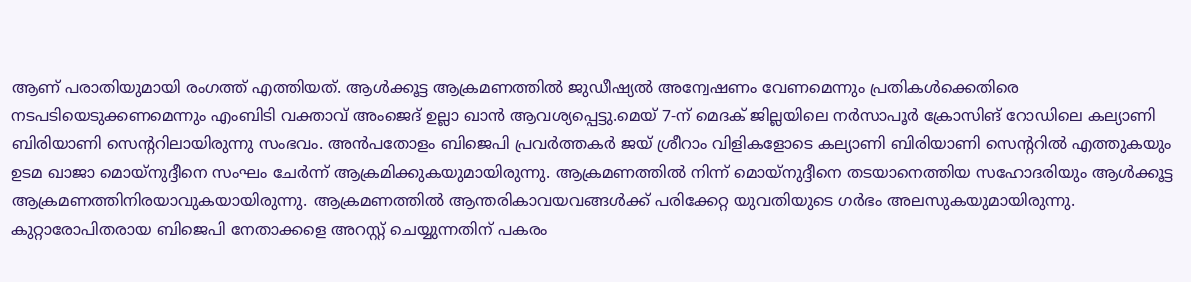ആണ് പരാതിയുമായി രംഗത്ത് എത്തിയത്. ആള്‍ക്കൂട്ട ആക്രമണത്തില്‍ ജുഡീഷ്യല്‍ അന്വേഷണം വേണമെന്നും പ്രതികള്‍ക്കെതിരെ നടപടിയെടുക്കണമെന്നും എംബിടി വക്താവ് അംജെദ് ഉല്ലാ ഖാൻ ആവശ്യപ്പെട്ടു.മെയ് 7-ന് മെദക് ജില്ലയിലെ നര്‍സാപൂര്‍ ക്രോസിങ് റോഡിലെ കല്യാണി ബിരിയാണി സെന്ററിലായിരുന്നു സംഭവം. അൻപതോളം ബിജെപി പ്രവര്‍ത്തകര്‍ ജയ് ശ്രീറാം വിളികളോടെ കല്യാണി ബിരിയാണി സെന്ററിൽ എത്തുകയും ഉടമ ഖാജാ മൊയ്‌നുദ്ദീനെ സംഘം ചേര്‍ന്ന് ആക്രമിക്കുകയുമായിരുന്നു. ആക്രമണത്തില്‍ നിന്ന് മൊയ്‌നുദ്ദീനെ തടയാനെത്തിയ സഹോദരിയും ആള്‍ക്കൂട്ട ആക്രമണത്തിനിരയാവുകയായിരുന്നു. ആക്രമണത്തില്‍ ആന്തരികാവയവങ്ങള്‍ക്ക് പരിക്കേറ്റ യുവതിയുടെ ഗര്‍ഭം അലസുകയുമായിരുന്നു. കുറ്റാരോപിതരായ ബിജെപി നേതാക്കളെ അറസ്റ്റ് ചെയ്യുന്നതിന് പകരം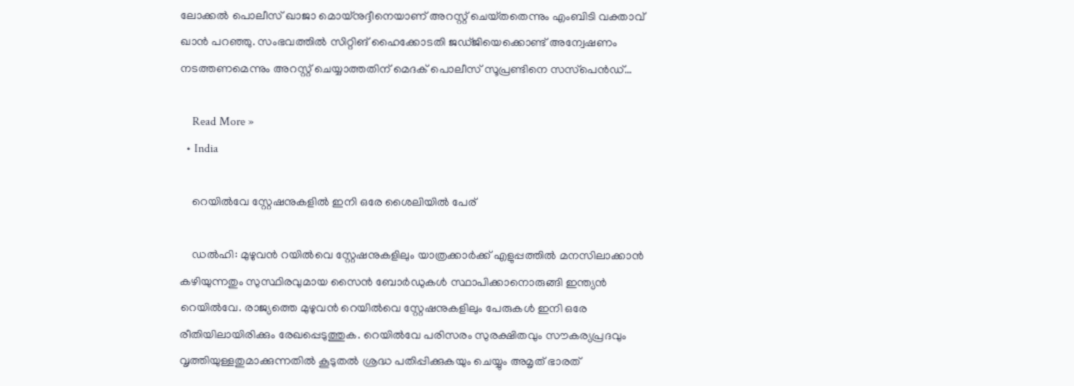ലോക്കല്‍ പൊലീസ് ഖാജാ മൊയ്‌നുദ്ദീനെയാണ് അറസ്റ്റ് ചെയ്‌തതെന്നും എംബിടി വക്താവ് ഖാൻ പറഞ്ഞു. സംഭവത്തില്‍ സിറ്റിങ് ഹൈക്കോടതി ജഡ്‌ജിയെക്കൊണ്ട് അന്വേഷണം നടത്തണമെന്നും അറസ്റ്റ് ചെയ്യാത്തതിന് മെദക് പൊലീസ് സൂപ്രണ്ടിനെ സസ്‌പെൻഡ്…

    Read More »
  • India

    റെയിൽവേ സ്റ്റേഷനുകളിൽ ഇനി ഒരേ ശൈലിയിൽ പേര്

    ഡല്‍ഹി: മുഴുവന്‍ റയിൽവെ സ്റ്റേഷനുകളിലും യാത്രക്കാര്‍ക്ക് എളുപ്പത്തില്‍ മനസിലാക്കാന്‍ കഴിയുന്നതും സുസ്ഥിരവുമായ സൈന്‍ ബോര്‍ഡുകള്‍ സ്ഥാപിക്കാനൊരുങ്ങി ഇന്ത്യന്‍ റെയില്‍വേ. രാജ്യത്തെ മുഴുവന്‍ റെയില്‍വെ സ്റ്റേഷനുകളിലും പേരുകൾ ഇനി ഒരേ രീതിയിലായിരിക്കും രേഖപ്പെടുത്തുക. റെയില്‍വേ പരിസരം സുരക്ഷിതവും സൗകര്യപ്രദവും വൃത്തിയുള്ളതുമാക്കുന്നതില്‍ കൂടുതൽ ശ്രദ്ധ പതിപ്പിക്കുകയും ചെയ്യും അമൃത് ഭാരത്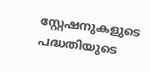സ്റ്റേഷനുകളുടെ പദ്ധതിയുടെ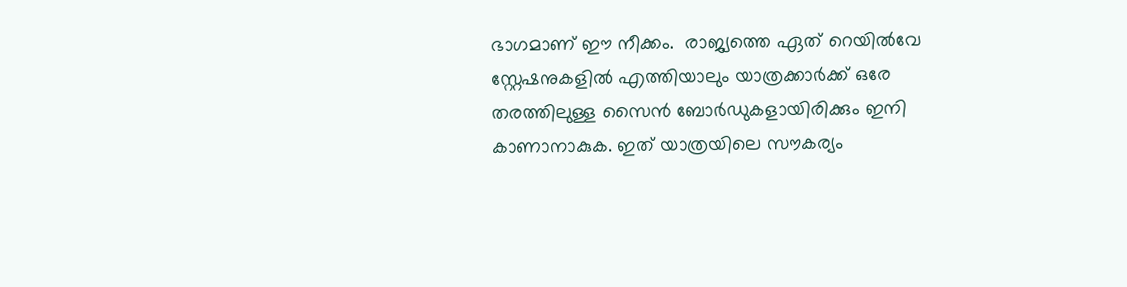ഭാഗമാണ് ഈ നീക്കം.  രാജ്യത്തെ ഏത് റെയില്‍വേ സ്റ്റേഷനുകളില്‍ എത്തിയാലും യാത്രക്കാര്‍ക്ക് ഒരേ തരത്തിലുള്ള സൈന്‍ ബോര്‍ഡുകളായിരിക്കും ഇനി കാണാനാകുക. ഇത് യാത്രയിലെ സൗകര്യം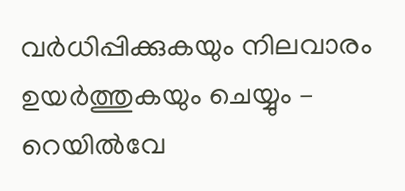വര്‍ധിപ്പിക്കുകയും നിലവാരം ഉയര്‍ത്തുകയും ചെയ്യും – റെയില്‍വേ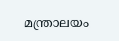മന്ത്രാലയം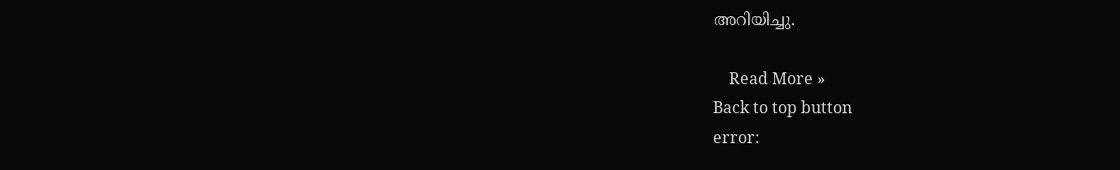അറിയിച്ചു.

    Read More »
Back to top button
error: